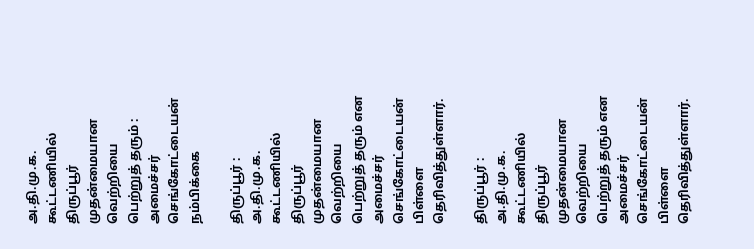அ.தி.மு.க. கூட்டணியில் திருப்பூர் முதன்மையான வெற்றியை பெற்றுத் தரும் : அமைச்சர் செங்கோட்டையன் நம்பிக்கை

திருப்பூர் : அ.தி.மு.க. கூட்டணியில் திருப்பூர் முதன்மையான வெற்றியை பெற்றுத் தரும் என அமைச்சர் செங்கோட்டையன் பிள்ளை தெரிவித்துள்ளார்.

திருப்பூர் : அ.தி.மு.க. கூட்டணியில் திருப்பூர் முதன்மையான வெற்றியை பெற்றுத் தரும் என அமைச்சர் செங்கோட்டையன் பிள்ளை தெரிவித்துள்ளார்.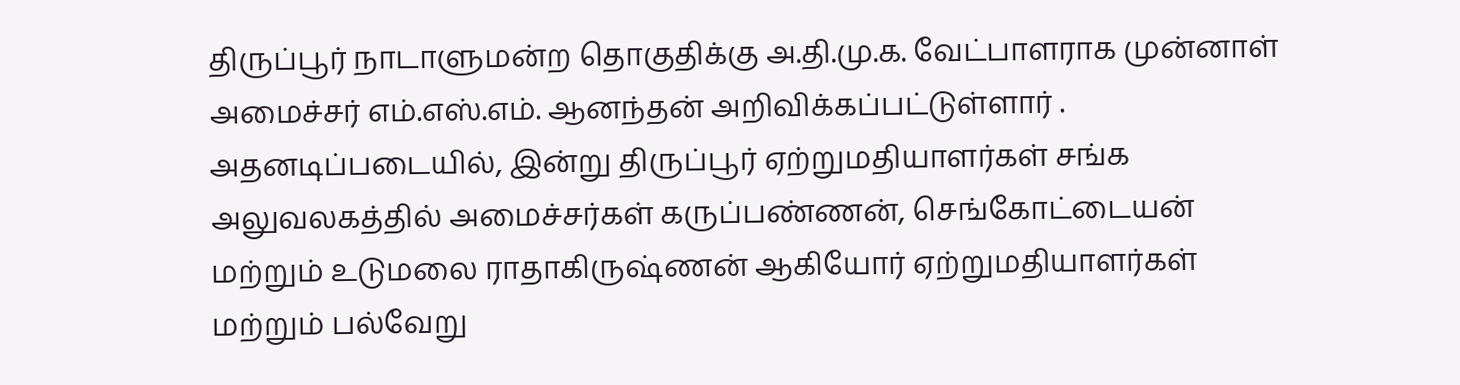திருப்பூர் நாடாளுமன்ற தொகுதிக்கு அ.தி.மு.க. வேட்பாளராக முன்னாள் அமைச்சர் எம்.எஸ்.எம். ஆனந்தன் அறிவிக்கப்பட்டுள்ளார் . அதனடிப்படையில், இன்று திருப்பூர் ஏற்றுமதியாளர்கள் சங்க அலுவலகத்தில் அமைச்சர்கள் கருப்பண்ணன், செங்கோட்டையன் மற்றும் உடுமலை ராதாகிருஷ்ணன் ஆகியோர் ஏற்றுமதியாளர்கள் மற்றும் பல்வேறு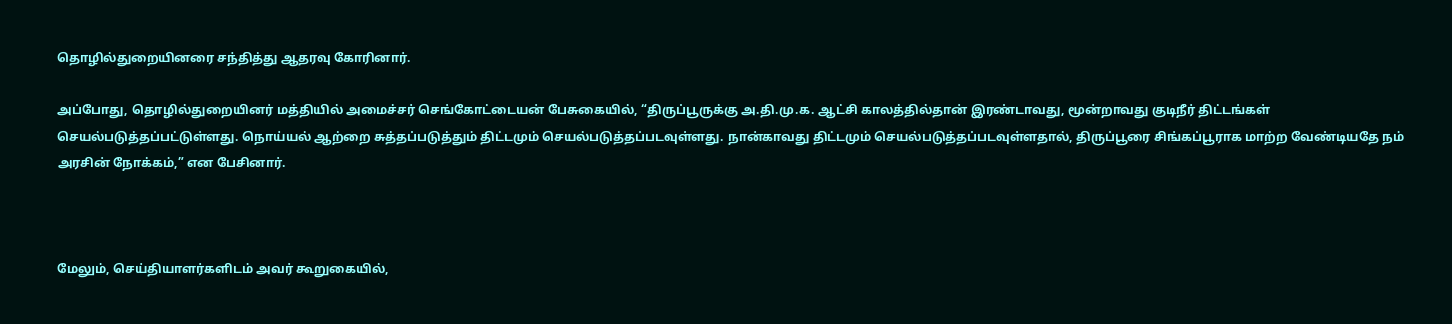தொழில்துறையினரை சந்தித்து ஆதரவு கோரினார்.

அப்போது, தொழில்துறையினர் மத்தியில் அமைச்சர் செங்கோட்டையன் பேசுகையில், “திருப்பூருக்கு அ.தி.மு.க. ஆட்சி காலத்தில்தான் இரண்டாவது, மூன்றாவது குடிநீர் திட்டங்கள் செயல்படுத்தப்பட்டுள்ளது. நொய்யல் ஆற்றை சுத்தப்படுத்தும் திட்டமும் செயல்படுத்தப்படவுள்ளது. நான்காவது திட்டமும் செயல்படுத்தப்படவுள்ளதால், திருப்பூரை சிங்கப்பூராக மாற்ற வேண்டியதே நம் அரசின் நோக்கம்,” என பேசினார்.



மேலும், செய்தியாளர்களிடம் அவர் கூறுகையில்,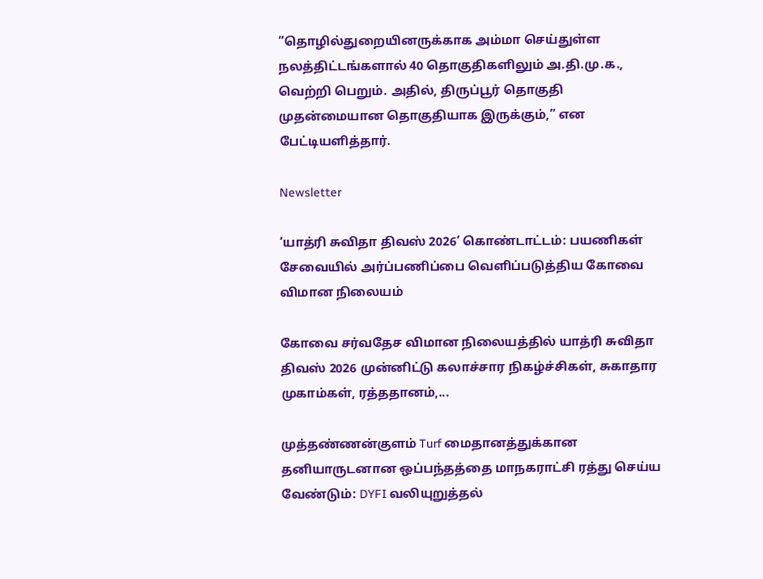“தொழில்துறையினருக்காக அம்மா செய்துள்ள நலத்திட்டங்களால் 40 தொகுதிகளிலும் அ.தி.மு.க., வெற்றி பெறும். அதில், திருப்பூர் தொகுதி முதன்மையான தொகுதியாக இருக்கும்,” என பேட்டியளித்தார்.

Newsletter

‘யாத்ரி சுவிதா திவஸ் 2026’ கொண்டாட்டம்: பயணிகள் சேவையில் அர்ப்பணிப்பை வெளிப்படுத்திய கோவை விமான நிலையம்

கோவை சர்வதேச விமான நிலையத்தில் யாத்ரி சுவிதா திவஸ் 2026 முன்னிட்டு கலாச்சார நிகழ்ச்சிகள், சுகாதார முகாம்கள், ரத்ததானம்,...

முத்தண்ணன்குளம் Turf மைதானத்துக்கான தனியாருடனான ஒப்பந்தத்தை மாநகராட்சி ரத்து செய்ய வேண்டும்: DYFI வலியுறுத்தல்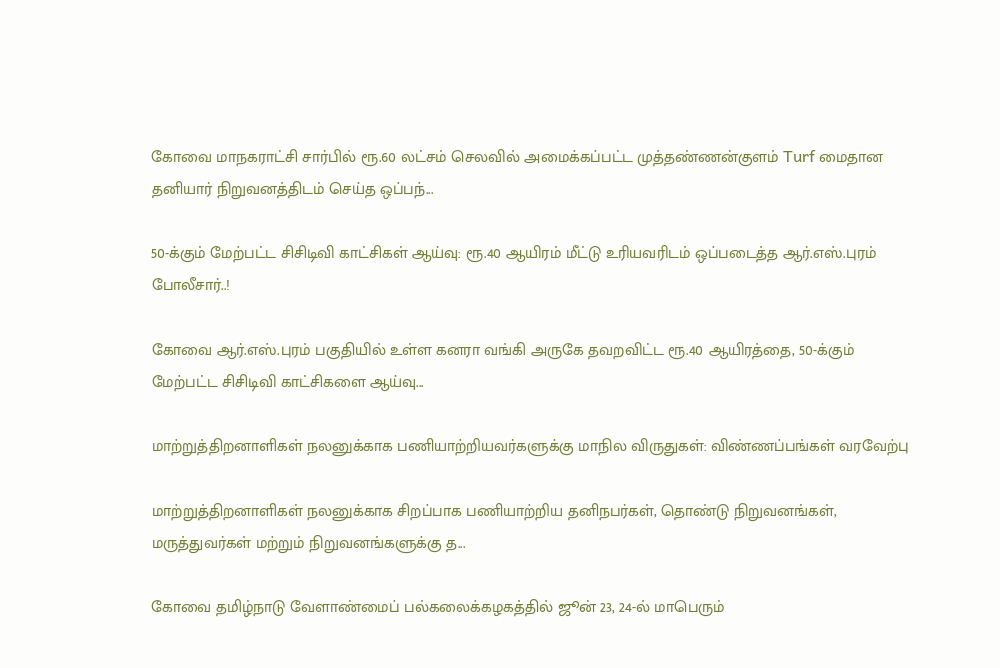கோவை மாநகராட்சி சார்பில் ரூ.60 லட்சம் செலவில் அமைக்கப்பட்ட முத்தண்ணன்குளம் Turf மைதான தனியார் நிறுவனத்திடம் செய்த ஒப்பந்...

50-க்கும் மேற்பட்ட சிசிடிவி காட்சிகள் ஆய்வு: ரூ.40 ஆயிரம் மீட்டு உரியவரிடம் ஒப்படைத்த ஆர்.எஸ்.புரம் போலீசார்..!

கோவை ஆர்.எஸ்.புரம் பகுதியில் உள்ள கனரா வங்கி அருகே தவறவிட்ட ரூ.40 ஆயிரத்தை, 50-க்கும் மேற்பட்ட சிசிடிவி காட்சிகளை ஆய்வு...

மாற்றுத்திறனாளிகள் நலனுக்காக பணியாற்றியவர்களுக்கு மாநில விருதுகள்: விண்ணப்பங்கள் வரவேற்பு

மாற்றுத்திறனாளிகள் நலனுக்காக சிறப்பாக பணியாற்றிய தனிநபர்கள், தொண்டு நிறுவனங்கள், மருத்துவர்கள் மற்றும் நிறுவனங்களுக்கு த...

கோவை தமிழ்நாடு வேளாண்மைப் பல்கலைக்கழகத்தில் ஜூன் 23, 24-ல் மாபெரும்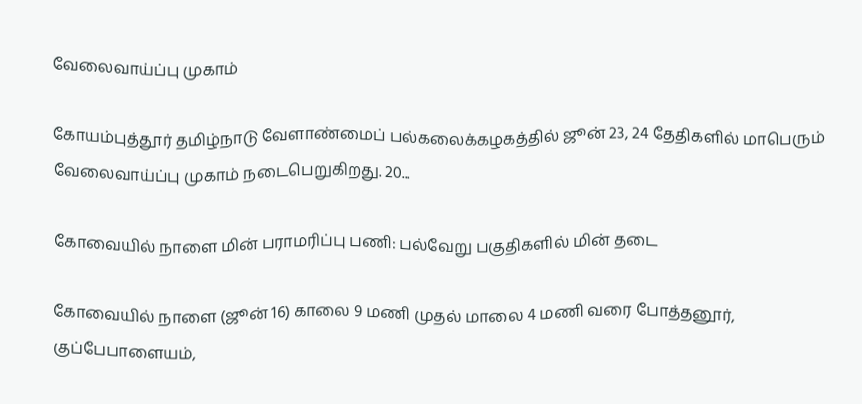வேலைவாய்ப்பு முகாம்

கோயம்புத்தூர் தமிழ்நாடு வேளாண்மைப் பல்கலைக்கழகத்தில் ஜூன் 23, 24 தேதிகளில் மாபெரும் வேலைவாய்ப்பு முகாம் நடைபெறுகிறது. 20...

கோவையில் நாளை மின் பராமரிப்பு பணி: பல்வேறு பகுதிகளில் மின் தடை

கோவையில் நாளை (ஜூன் 16) காலை 9 மணி முதல் மாலை 4 மணி வரை போத்தனூர், குப்பேபாளையம்,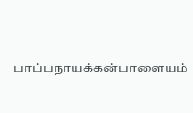பாப்பநாயக்கன்பாளையம்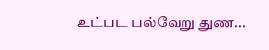உட்பட பல்வேறு துண...